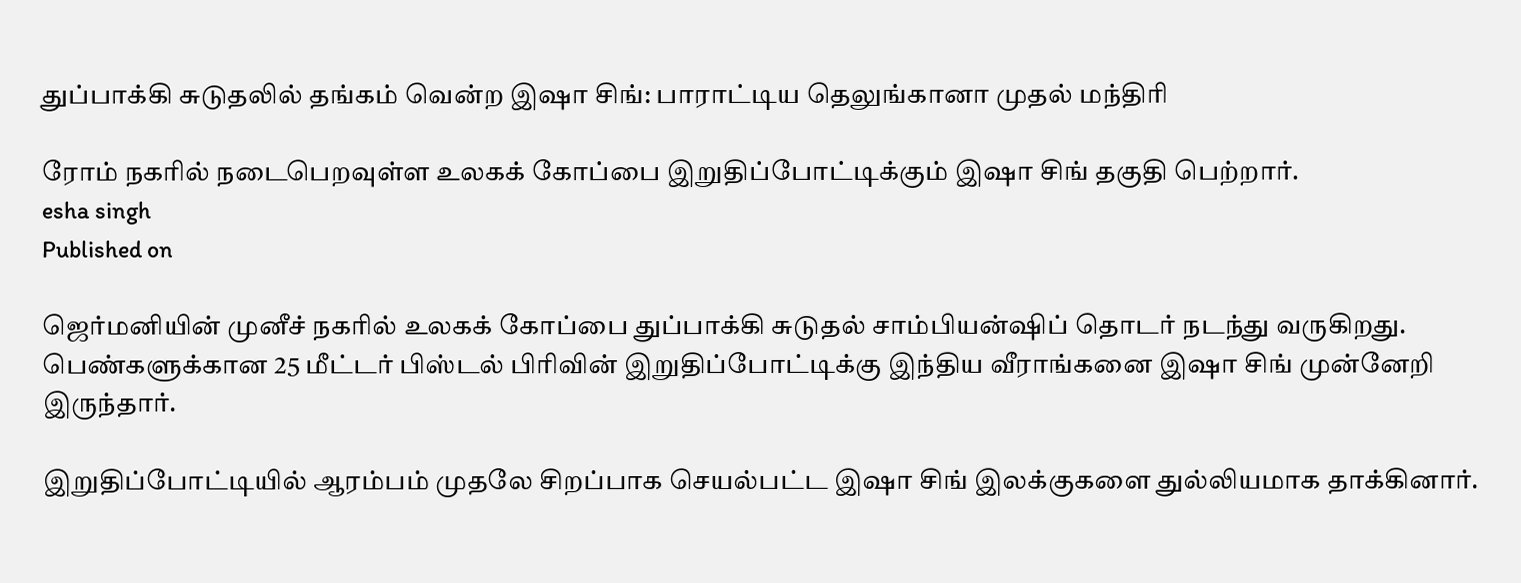துப்பாக்கி சுடுதலில் தங்கம் வென்ற இஷா சிங்: பாராட்டிய தெலுங்கானா முதல் மந்திரி

ரோம் நகரில் நடைபெறவுள்ள உலகக் கோப்பை இறுதிப்போட்டிக்கும் இஷா சிங் தகுதி பெற்றார்.
esha singh
Published on

ஜெர்மனியின் முனீச் நகரில் உலகக் கோப்பை துப்பாக்கி சுடுதல் சாம்பியன்ஷிப் தொடர் நடந்து வருகிறது. பெண்களுக்கான 25 மீட்டர் பிஸ்டல் பிரிவின் இறுதிப்போட்டிக்கு இந்திய வீராங்கனை இஷா சிங் முன்னேறி இருந்தார்.

இறுதிப்போட்டியில் ஆரம்பம் முதலே சிறப்பாக செயல்பட்ட இஷா சிங் இலக்குகளை துல்லியமாக தாக்கினார்.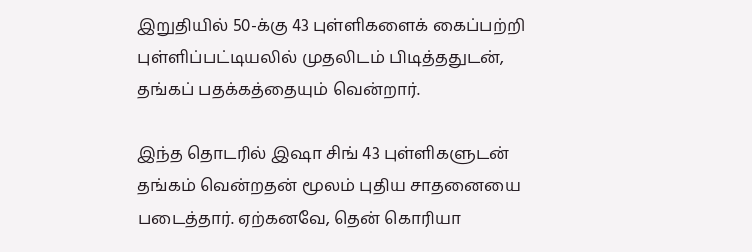இறுதியில் 50-க்கு 43 புள்ளிகளைக் கைப்பற்றி புள்ளிப்பட்டியலில் முதலிடம் பிடித்ததுடன், தங்கப் பதக்கத்தையும் வென்றார்.

இந்த தொடரில் இஷா சிங் 43 புள்ளிகளுடன் தங்கம் வென்றதன் மூலம் புதிய சாதனையை படைத்தார். ஏற்கனவே, தென் கொரியா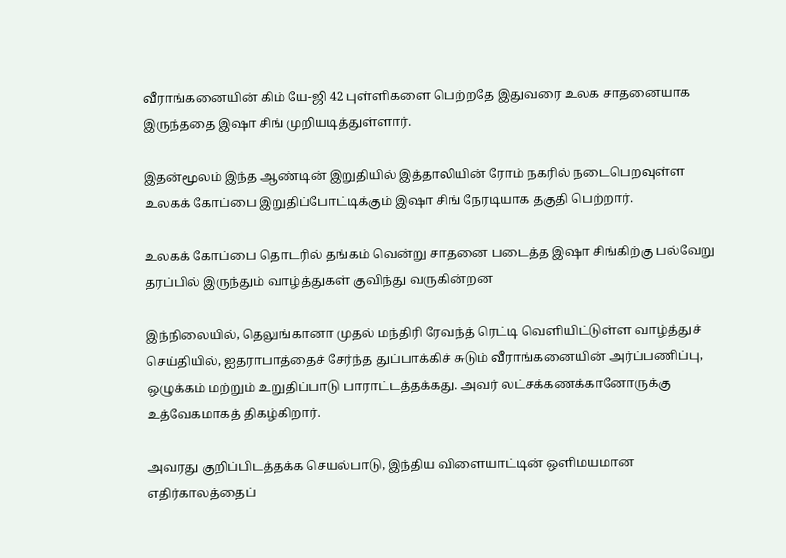வீராங்கனையின் கிம் யே-ஜி 42 புள்ளிகளை பெற்றதே இதுவரை உலக சாதனையாக இருந்ததை இஷா சிங் முறியடித்துள்ளார்.

இதன்மூலம் இந்த ஆண்டின் இறுதியில் இத்தாலியின் ரோம் நகரில் நடைபெறவுள்ள உலகக் கோப்பை இறுதிப்போட்டிக்கும் இஷா சிங் நேரடியாக தகுதி பெற்றார்.

உலகக் கோப்பை தொடரில் தங்கம் வென்று சாதனை படைத்த இஷா சிங்கிற்கு பல்வேறு தரப்பில் இருந்தும் வாழ்த்துகள் குவிந்து வருகின்றன

இந்நிலையில், தெலுங்கானா முதல் மந்திரி ரேவந்த் ரெட்டி வெளியிட்டுள்ள வாழ்த்துச் செய்தியில், ஐதராபாத்தைச் சேர்ந்த துப்பாக்கிச் சுடும் வீராங்கனையின் அர்ப்பணிப்பு, ஒழுக்கம் மற்றும் உறுதிப்பாடு பாராட்டத்தக்கது. அவர் லட்சக்கணக்கானோருக்கு உத்வேகமாகத் திகழ்கிறார்.

அவரது குறிப்பிடத்தக்க செயல்பாடு, இந்திய விளையாட்டின் ஒளிமயமான எதிர்காலத்தைப்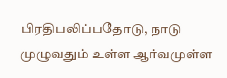பிரதிபலிப்பதோடு, நாடு முழுவதும் உள்ள ஆர்வமுள்ள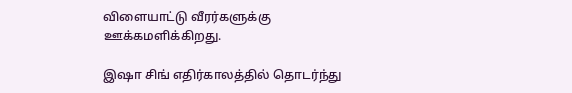விளையாட்டு வீரர்களுக்கு ஊக்கமளிக்கிறது.

இஷா சிங் எதிர்காலத்தில் தொடர்ந்து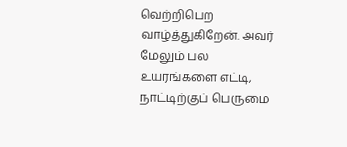வெற்றிபெற வாழ்த்துகிறேன். அவர் மேலும் பல உயரங்களை எட்டி, நாட்டிற்குப் பெருமை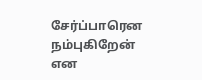சேர்ப்பாரென நம்புகிறேன் என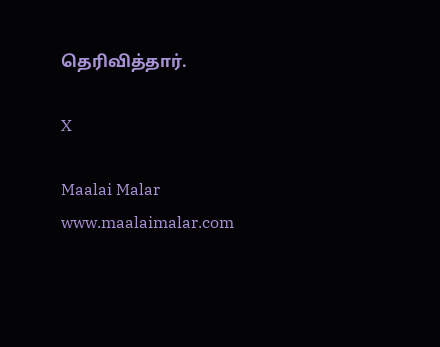தெரிவித்தார்.

X

Maalai Malar
www.maalaimalar.com